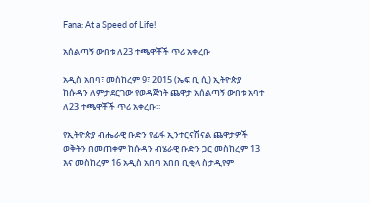Fana: At a Speed of Life!

አሰልጣኝ ውበቱ ለ23 ተጫዋቾች ጥሪ አቀረቡ

አዲስ አበባ፣ መስከረም 9፣ 2015 (ኤፍ ቢ ሲ) ኢትዮጵያ ከሱዳን ለምታደርገው የወዳጅነት ጨዋታ አሰልጣኝ ውበቱ አባተ ለ23 ተጫዋቾች ጥሪ አቀረቡ፡፡

የኢትዮጵያ ብሔራዊ ቡድን የፊፋ ኢንተርናሽናል ጨዋታዎች ወቅትን በመጠቀም ከሱዳን ብሄራዊ ቡድን ጋር መስከረም 13 እና መስከረም 16 አዲስ አበባ አበበ ቢቂላ ስታዲየም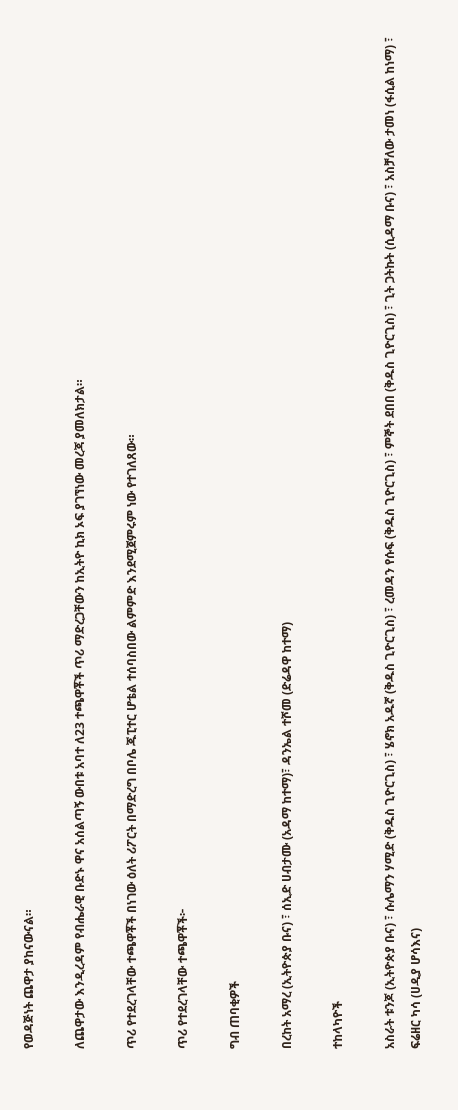የወዳጅነት ጨዋታ ያከናውናል።

ለጨዋታው እንዲረዳም የብሔራዊ ቡድኑ ዋና አሰልጣኝ ውበቱ አባተ ለ23 ተጫዋቾች ጥሪ ማድረጋቸውን ከኢትዮ ኪክ ኦፍ ያገኘነው መረጃ ያመለክታል።

ጥሪ የተደረገላቸው ተጫዋቾች በነገው ዕለት ሪፖርት በማድረግ በቦሌ ጁፒተር ሆቴል ተሰባስበው ልምምድ እንደሚጀምሩም ነው የተገለጸው።

ጥሪ የተደረገላቸው ተጫዋቾች፦

ግብ ጠባቂዎች

በረከት አማረ (ኢትዮጵያ ቡና) ፣ ሰኢድ ሀብታሙ (አዳማ ከተማ)፣ ዳንኤል ተሾመ (ድሬዳዋ ከተማ)

ተከላካዮች

አስራት ቱንጆ (ኢትዮጵያ ቡና) ፣ ሱሌማን ሃሚድ (ቅዱስ ጊዮርጊስ) ፣ ሄኖክ አዱኛ (ቅዱስ ጊዮርጊስ) ፣ ረመዳን የሱፍ (ቅዱስ ጊዮርጊስ) ፣ ምኞት ደበበ (ቅዱስ ጊዮርጊስ) ፣ ጊት ጋትኩት (ሲዳማ ቡና) ፣ አስቻለው ታመነ (ፋሲል ከነማ) ፣ ፍሬዘር ካሳ (ሀዲያ ሆሳእና)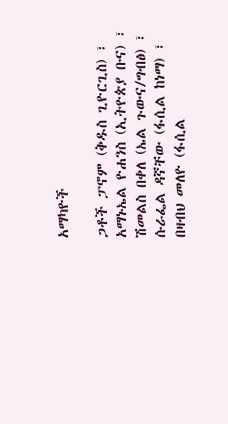አማካዮች

ጋቶች ፓኖም (ቅዱስ ጊዮርጊስ) ፣ አማኑኤል ዮሐንስ (ኢትዮጵያ ቡና) ፣ ሽመልስ በቀለ (ኤል ጉውና/ግብፅ) ፣ ሱራፌል ዳኛቸው (ፋሲል ከነማ) ፣ በዛብህ መለዮ (ፋሲል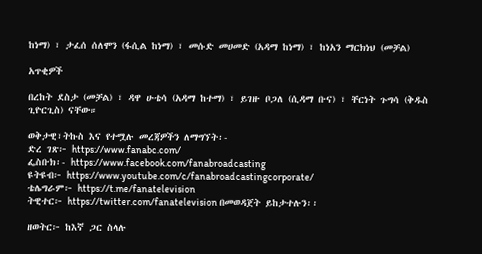ከነማ) ፣ ታፈሰ ሰለሞን (ፋሲል ከነማ) ፣ መሱድ መሀመድ (አዳማ ከነማ) ፣ ከነአን ማርክነህ (መቻል)

አጥቂዎች

በረከት ደስታ (መቻል) ፣ ዳዋ ሁቴሳ (አዳማ ከተማ) ፣ ይገዙ ቦጋለ (ሲዳማ ቡና) ፣ ቸርነት ጉግሳ (ቅዱስ ጊዮርጊስ) ናቸው።

ወቅታዊ፣ትኩስ እና የተሟሉ መረጃዎችን ለማግኘት፡-
ድረ ገጽ፦ https://www.fanabc.com/
ፌስቡክ፡- https://www.facebook.com/fanabroadcasting
ዩትዩብ፦ https://www.youtube.com/c/fanabroadcastingcorporate/
ቴሌግራም፦ https://t.me/fanatelevision
ትዊተር፦ https://twitter.com/fanatelevision በመወዳጀት ይከታተሉን፡፡

ዘወትር፦ ከእኛ ጋር ስላሉ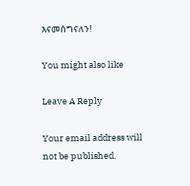እናመሰግናለን!

You might also like

Leave A Reply

Your email address will not be published.